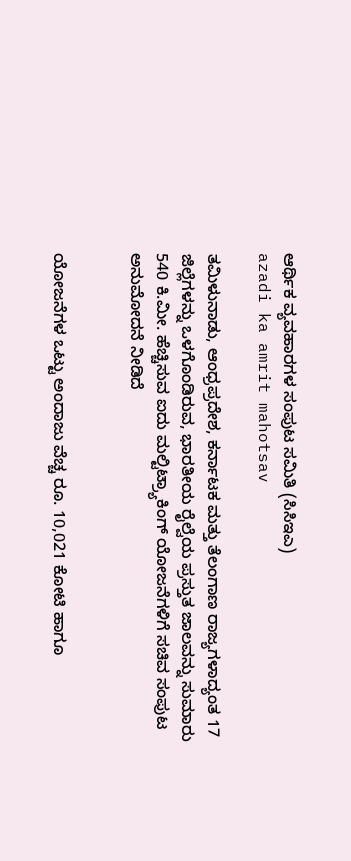ಆರ್ಥಿಕ ವ್ಯವಹಾರಗಳ ಸಂಪುಟ ಸಮಿತಿ (ಸಿಸಿಇಎ)
azadi ka amrit mahotsav

ತಮಿಳುನಾಡು, ಆಂಧ್ರಪ್ರದೇಶ, ಕರ್ನಾಟಕ ಮತ್ತು ತೆಲಂಗಾಣ ರಾಜ್ಯಗಳಾದ್ಯಂತ 17 ಜಿಲ್ಲೆಗಳನ್ನು ಒಳಗೊಂಡಿರುವ, ಭಾರತೀಯ ರೈಲ್ವೆಯ ಪ್ರಸ್ತುತ ಜಾಲವನ್ನು ಸುಮಾರು 540 ಕಿ.ಮೀ. ಹೆಚ್ಚಿಸುವ ಐದು ಮಲ್ಟಿಟ್ರ್ಯಾಕಿಂಗ್ ಯೋಜನೆಗಳಿಗೆ ಸಚಿವ ಸಂಪುಟ ಅನುಮೋದನೆ ನೀಡಿದೆ


ಯೋಜನೆಗಳ ಒಟ್ಟು ಅಂದಾಜು ವೆಚ್ಚ ರೂ. 10,021 ಕೋಟಿ ಹಾಗೂ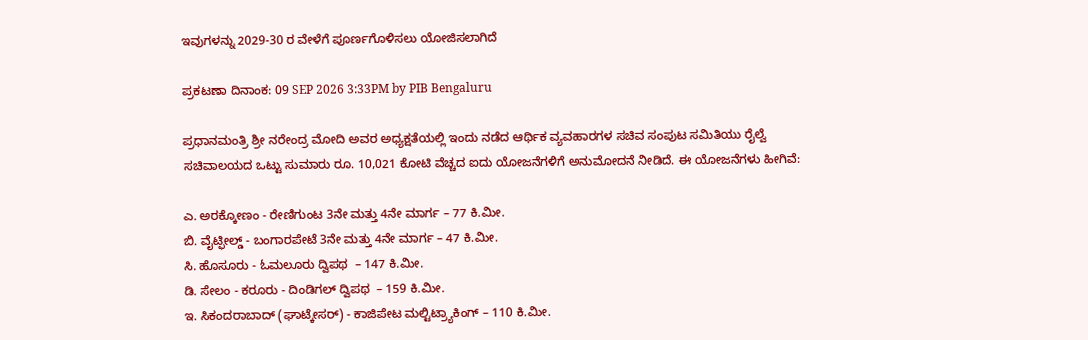ಇವುಗಳನ್ನು 2029-30 ರ ವೇಳೆಗೆ ಪೂರ್ಣಗೊಳಿಸಲು ಯೋಜಿಸಲಾಗಿದೆ

ಪ್ರಕಟಣಾ ದಿನಾಂಕ: 09 SEP 2026 3:33PM by PIB Bengaluru

ಪ್ರಧಾನಮಂತ್ರಿ ಶ್ರೀ ನರೇಂದ್ರ ಮೋದಿ ಅವರ ಅಧ್ಯಕ್ಷತೆಯಲ್ಲಿ ಇಂದು ನಡೆದ ಆರ್ಥಿಕ ವ್ಯವಹಾರಗಳ ಸಚಿವ ಸಂಪುಟ ಸಮಿತಿಯು ರೈಲ್ವೆ ಸಚಿವಾಲಯದ ಒಟ್ಟು ಸುಮಾರು ರೂ. 10,021 ಕೋಟಿ ವೆಚ್ಚದ ಐದು ಯೋಜನೆಗಳಿಗೆ ಅನುಮೋದನೆ ನೀಡಿದೆ. ಈ ಯೋಜನೆಗಳು ಹೀಗಿವೆ:

ಎ. ಅರಕ್ಕೋಣಂ - ರೇಣಿಗುಂಟ 3ನೇ ಮತ್ತು 4ನೇ ಮಾರ್ಗ – 77 ಕಿ.ಮೀ.
ಬಿ. ವೈಟ್ಫೀಲ್ಡ್ - ಬಂಗಾರಪೇಟೆ 3ನೇ ಮತ್ತು 4ನೇ ಮಾರ್ಗ – 47 ಕಿ.ಮೀ.
ಸಿ. ಹೊಸೂರು - ಓಮಲೂರು ದ್ವಿಪಥ  – 147 ಕಿ.ಮೀ.
ಡಿ. ಸೇಲಂ - ಕರೂರು - ದಿಂಡಿಗಲ್ ದ್ವಿಪಥ  – 159 ಕಿ.ಮೀ.
ಇ. ಸಿಕಂದರಾಬಾದ್ (ಘಾಟ್ಕೇಸರ್) - ಕಾಜಿಪೇಟ ಮಲ್ಟಿಟ್ರ್ಯಾಕಿಂಗ್ – 110 ಕಿ.ಮೀ.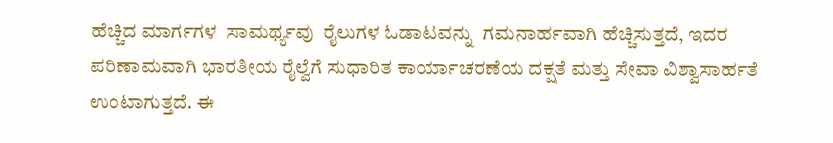ಹೆಚ್ಚಿದ ಮಾರ್ಗಗಳ  ಸಾಮರ್ಥ್ಯವು  ರೈಲುಗಳ ಓಡಾಟವನ್ನು  ಗಮನಾರ್ಹವಾಗಿ ಹೆಚ್ಚಿಸುತ್ತದೆ, ಇದರ ಪರಿಣಾಮವಾಗಿ ಭಾರತೀಯ ರೈಲ್ವೆಗೆ ಸುಧಾರಿತ ಕಾರ್ಯಾಚರಣೆಯ ದಕ್ಷತೆ ಮತ್ತು ಸೇವಾ ವಿಶ್ವಾಸಾರ್ಹತೆ ಉಂಟಾಗುತ್ತದೆ. ಈ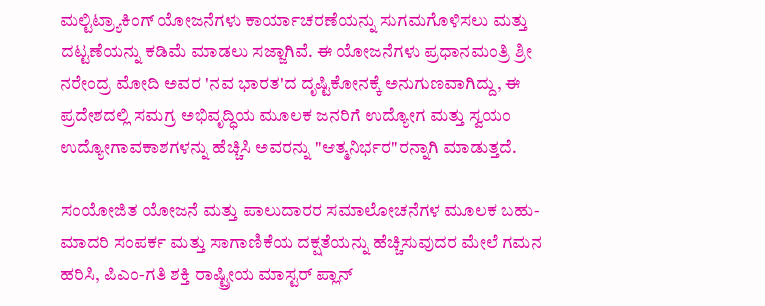ಮಲ್ಟಿಟ್ರ್ಯಾಕಿಂಗ್ ಯೋಜನೆಗಳು ಕಾರ್ಯಾಚರಣೆಯನ್ನು ಸುಗಮಗೊಳಿಸಲು ಮತ್ತು ದಟ್ಟಣೆಯನ್ನು ಕಡಿಮೆ ಮಾಡಲು ಸಜ್ಜಾಗಿವೆ. ಈ ಯೋಜನೆಗಳು ಪ್ರಧಾನಮಂತ್ರಿ ಶ್ರೀ ನರೇಂದ್ರ ಮೋದಿ ಅವರ 'ನವ ಭಾರತ'ದ ದೃಷ್ಟಿಕೋನಕ್ಕೆ ಅನುಗುಣವಾಗಿದ್ದು, ಈ ಪ್ರದೇಶದಲ್ಲಿ ಸಮಗ್ರ ಅಭಿವೃದ್ಧಿಯ ಮೂಲಕ ಜನರಿಗೆ ಉದ್ಯೋಗ ಮತ್ತು ಸ್ವಯಂ ಉದ್ಯೋಗಾವಕಾಶಗಳನ್ನು ಹೆಚ್ಚಿಸಿ ಅವರನ್ನು "ಆತ್ಮನಿರ್ಭರ"ರನ್ನಾಗಿ ಮಾಡುತ್ತದೆ.

ಸಂಯೋಜಿತ ಯೋಜನೆ ಮತ್ತು ಪಾಲುದಾರರ ಸಮಾಲೋಚನೆಗಳ ಮೂಲಕ ಬಹು-ಮಾದರಿ ಸಂಪರ್ಕ ಮತ್ತು ಸಾಗಾಣಿಕೆಯ ದಕ್ಷತೆಯನ್ನು ಹೆಚ್ಚಿಸುವುದರ ಮೇಲೆ ಗಮನ ಹರಿಸಿ, ಪಿಎಂ-ಗತಿ ಶಕ್ತಿ ರಾಷ್ಟ್ರೀಯ ಮಾಸ್ಟರ್ ಪ್ಲಾನ್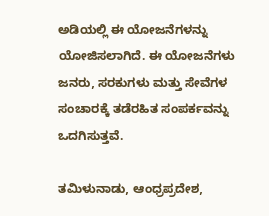ಅಡಿಯಲ್ಲಿ ಈ ಯೋಜನೆಗಳನ್ನು ಯೋಜಿಸಲಾಗಿದೆ. ಈ ಯೋಜನೆಗಳು ಜನರು, ಸರಕುಗಳು ಮತ್ತು ಸೇವೆಗಳ ಸಂಚಾರಕ್ಕೆ ತಡೆರಹಿತ ಸಂಪರ್ಕವನ್ನು ಒದಗಿಸುತ್ತವೆ.

ತಮಿಳುನಾಡು, ಆಂಧ್ರಪ್ರದೇಶ,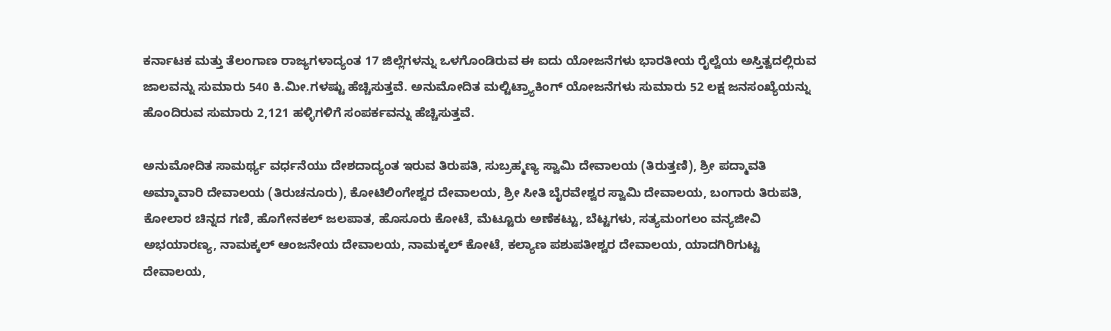ಕರ್ನಾಟಕ ಮತ್ತು ತೆಲಂಗಾಣ ರಾಜ್ಯಗಳಾದ್ಯಂತ 17 ಜಿಲ್ಲೆಗಳನ್ನು ಒಳಗೊಂಡಿರುವ ಈ ಐದು ಯೋಜನೆಗಳು ಭಾರತೀಯ ರೈಲ್ವೆಯ ಅಸ್ತಿತ್ವದಲ್ಲಿರುವ ಜಾಲವನ್ನು ಸುಮಾರು 540 ಕಿ.ಮೀ.ಗಳಷ್ಟು ಹೆಚ್ಚಿಸುತ್ತವೆ. ಅನುಮೋದಿತ ಮಲ್ಟಿಟ್ರ್ಯಾಕಿಂಗ್ ಯೋಜನೆಗಳು ಸುಮಾರು 52 ಲಕ್ಷ ಜನಸಂಖ್ಯೆಯನ್ನು ಹೊಂದಿರುವ ಸುಮಾರು 2,121 ಹಳ್ಳಿಗಳಿಗೆ ಸಂಪರ್ಕವನ್ನು ಹೆಚ್ಚಿಸುತ್ತವೆ.

ಅನುಮೋದಿತ ಸಾಮರ್ಥ್ಯ ವರ್ಧನೆಯು ದೇಶದಾದ್ಯಂತ ಇರುವ ತಿರುಪತಿ, ಸುಬ್ರಹ್ಮಣ್ಯ ಸ್ವಾಮಿ ದೇವಾಲಯ (ತಿರುತ್ತಣಿ), ಶ್ರೀ ಪದ್ಮಾವತಿ ಅಮ್ಮಾವಾರಿ ದೇವಾಲಯ (ತಿರುಚನೂರು), ಕೋಟಿಲಿಂಗೇಶ್ವರ ದೇವಾಲಯ, ಶ್ರೀ ಸೀತಿ ಬೈರವೇಶ್ವರ ಸ್ವಾಮಿ ದೇವಾಲಯ, ಬಂಗಾರು ತಿರುಪತಿ, ಕೋಲಾರ ಚಿನ್ನದ ಗಣಿ, ಹೊಗೇನಕಲ್ ಜಲಪಾತ, ಹೊಸೂರು ಕೋಟೆ, ಮೆಟ್ಟೂರು ಅಣೆಕಟ್ಟು, ಬೆಟ್ಟಗಳು, ಸತ್ಯಮಂಗಲಂ ವನ್ಯಜೀವಿ ಅಭಯಾರಣ್ಯ, ನಾಮಕ್ಕಲ್ ಆಂಜನೇಯ ದೇವಾಲಯ, ನಾಮಕ್ಕಲ್ ಕೋಟೆ, ಕಲ್ಯಾಣ ಪಶುಪತೀಶ್ವರ ದೇವಾಲಯ, ಯಾದಗಿರಿಗುಟ್ಟ ದೇವಾಲಯ,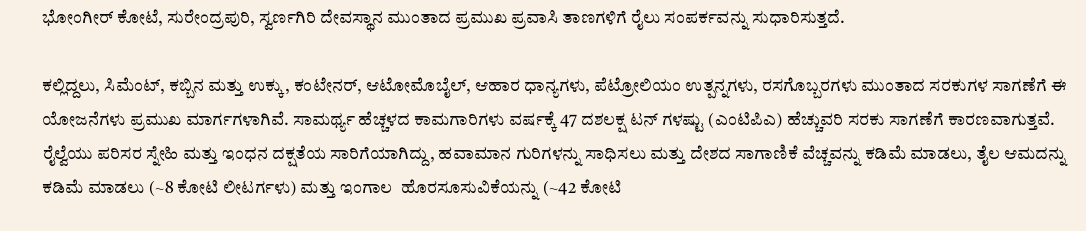ಭೋಂಗೀರ್ ಕೋಟೆ, ಸುರೇಂದ್ರಪುರಿ, ಸ್ವರ್ಣಗಿರಿ ದೇವಸ್ಥಾನ ಮುಂತಾದ ಪ್ರಮುಖ ಪ್ರವಾಸಿ ತಾಣಗಳಿಗೆ ರೈಲು ಸಂಪರ್ಕವನ್ನು ಸುಧಾರಿಸುತ್ತದೆ.

ಕಲ್ಲಿದ್ದಲು, ಸಿಮೆಂಟ್, ಕಬ್ಬಿನ ಮತ್ತು ಉಕ್ಕು, ಕಂಟೇನರ್, ಆಟೋಮೊಬೈಲ್, ಆಹಾರ ಧಾನ್ಯಗಳು, ಪೆಟ್ರೋಲಿಯಂ ಉತ್ಪನ್ನಗಳು, ರಸಗೊಬ್ಬರಗಳು ಮುಂತಾದ ಸರಕುಗಳ ಸಾಗಣೆಗೆ ಈ ಯೋಜನೆಗಳು ಪ್ರಮುಖ ಮಾರ್ಗಗಳಾಗಿವೆ. ಸಾಮರ್ಥ್ಯ ಹೆಚ್ಚಳದ ಕಾಮಗಾರಿಗಳು ವರ್ಷಕ್ಕೆ 47 ದಶಲಕ್ಷ ಟನ್ ಗಳಷ್ಟು (ಎಂಟಿಪಿಎ) ಹೆಚ್ಚುವರಿ ಸರಕು ಸಾಗಣೆಗೆ ಕಾರಣವಾಗುತ್ತವೆ. ರೈಲ್ವೆಯು ಪರಿಸರ ಸ್ನೇಹಿ ಮತ್ತು ಇಂಧನ ದಕ್ಷತೆಯ ಸಾರಿಗೆಯಾಗಿದ್ದು, ಹವಾಮಾನ ಗುರಿಗಳನ್ನು ಸಾಧಿಸಲು ಮತ್ತು ದೇಶದ ಸಾಗಾಣಿಕೆ ವೆಚ್ಚವನ್ನು ಕಡಿಮೆ ಮಾಡಲು, ತೈಲ ಆಮದನ್ನು ಕಡಿಮೆ ಮಾಡಲು (~8 ಕೋಟಿ ಲೀಟರ್ಗಳು) ಮತ್ತು ಇಂಗಾಲ  ಹೊರಸೂಸುವಿಕೆಯನ್ನು (~42 ಕೋಟಿ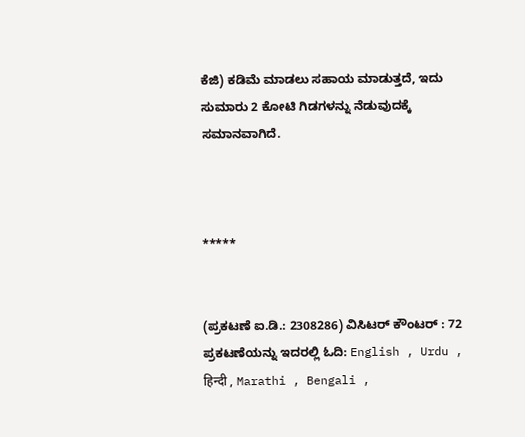ಕೆಜಿ) ಕಡಿಮೆ ಮಾಡಲು ಸಹಾಯ ಮಾಡುತ್ತದೆ, ಇದು ಸುಮಾರು 2 ಕೋಟಿ ಗಿಡಗಳನ್ನು ನೆಡುವುದಕ್ಕೆ ಸಮಾನವಾಗಿದೆ.



*****


(ಪ್ರಕಟಣೆ ಐ.ಡಿ.: 2308286) ವಿಸಿಟರ್ ಕೌಂಟರ್ : 72
ಪ್ರಕಟಣೆಯನ್ನು ಇದರಲ್ಲಿ ಓದಿ: English , Urdu , हिन्दी , Marathi , Bengali ,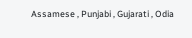Assamese , Punjabi , Gujarati , Odia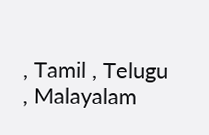, Tamil , Telugu , Malayalam